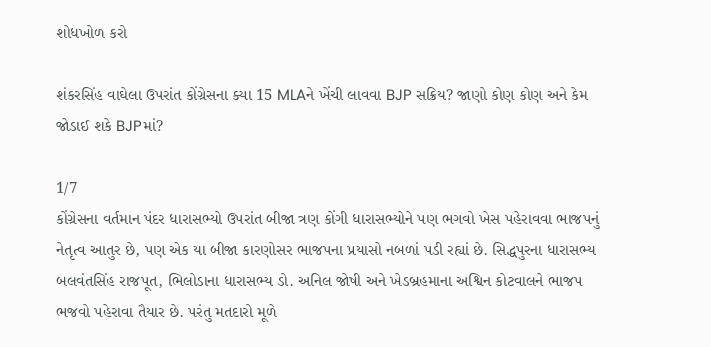શોધખોળ કરો

શંકરસિંહ વાઘેલા ઉપરાંત કોંગ્રેસના ક્યા 15 MLAને ખેંચી લાવવા BJP સક્રિય? જાણો કોણ કોણ અને કેમ જોડાઈ શકે BJPમાં?

1/7
કોંગ્રેસના વર્તમાન પંદર ધારાસભ્યો ઉપરાંત બીજા ત્રણ કોંગી ધારાસભ્યોને પણ ભગવો ખેસ પહેરાવવા ભાજપનું નેતૃત્વ આતુર છે, પણ એક યા બીજા કારણોસર ભાજપના પ્રયાસો નબળાં પડી રહ્યાં છે. સિદ્ધપુરના ધારાસભ્ય બલવંતસિંહ રાજપૂત, ભિલોડાના ધારાસભ્ય ડો. અનિલ જોષી અને ખેડબ્રહમાના અશ્વિન કોટવાલને ભાજપ ભજવો પહેરાવા તૈયાર છે. પરંતુ મતદારો મૂળે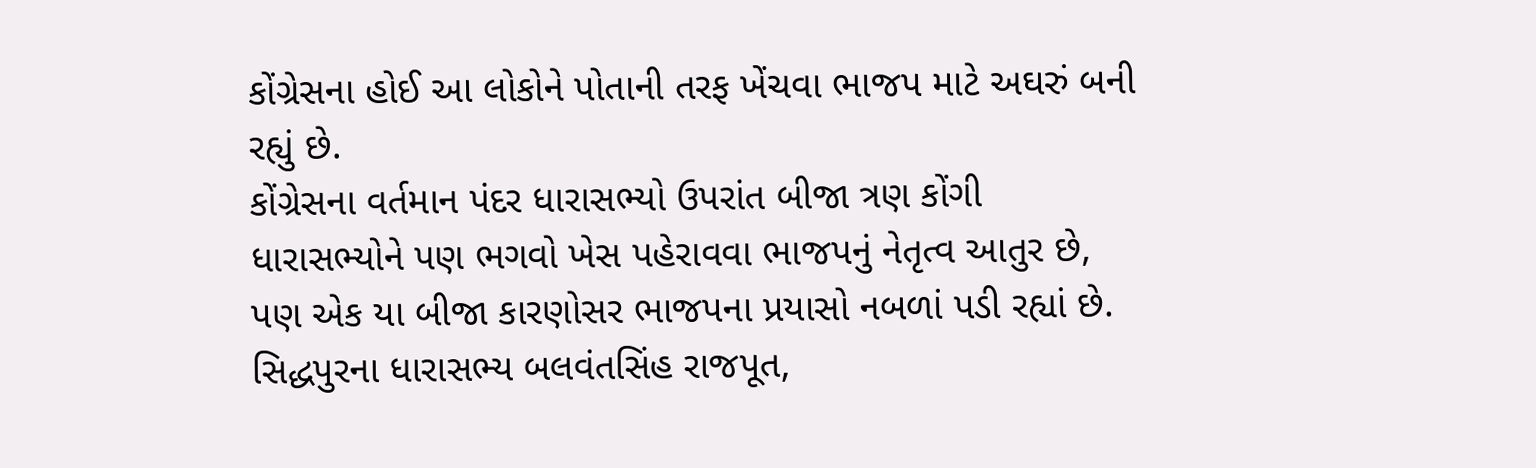કોંગ્રેસના હોઈ આ લોકોને પોતાની તરફ ખેંચવા ભાજપ માટે અઘરું બની રહ્યું છે.
કોંગ્રેસના વર્તમાન પંદર ધારાસભ્યો ઉપરાંત બીજા ત્રણ કોંગી ધારાસભ્યોને પણ ભગવો ખેસ પહેરાવવા ભાજપનું નેતૃત્વ આતુર છે, પણ એક યા બીજા કારણોસર ભાજપના પ્રયાસો નબળાં પડી રહ્યાં છે. સિદ્ધપુરના ધારાસભ્ય બલવંતસિંહ રાજપૂત,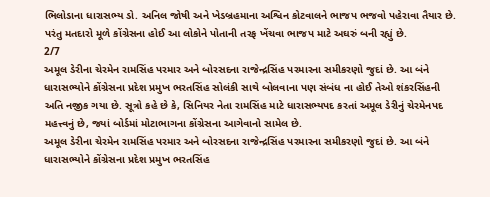ભિલોડાના ધારાસભ્ય ડો. અનિલ જોષી અને ખેડબ્રહમાના અશ્વિન કોટવાલને ભાજપ ભજવો પહેરાવા તૈયાર છે. પરંતુ મતદારો મૂળે કોંગ્રેસના હોઈ આ લોકોને પોતાની તરફ ખેંચવા ભાજપ માટે અઘરું બની રહ્યું છે.
2/7
અમૂલ ડેરીના ચેરમેન રામસિંહ પરમાર અને બોરસદના રાજેન્દ્રસિંહ પરમારના સમીકરણો જુદાં છે. આ બંને ધારાસભ્યોને કોંગ્રેસના પ્રદેશ પ્રમુખ ભરતસિંહ સોલંકી સાથે બોલવાના પણ સંબંધ ના હોઈ તેઓ શંકરસિંહની અતિ નજીક ગયા છે. સૂત્રો કહે છે કે, સિનિયર નેતા રામસિંહ માટે ધારાસભ્યપદ કરતાં અમૂલ ડેરીનું ચેરમેનપદ મહત્ત્વનું છે, જ્યાં બોર્ડમાં મોટાભાગના કોંગ્રેસના આગેવાનો સામેલ છે.
અમૂલ ડેરીના ચેરમેન રામસિંહ પરમાર અને બોરસદના રાજેન્દ્રસિંહ પરમારના સમીકરણો જુદાં છે. આ બંને ધારાસભ્યોને કોંગ્રેસના પ્રદેશ પ્રમુખ ભરતસિંહ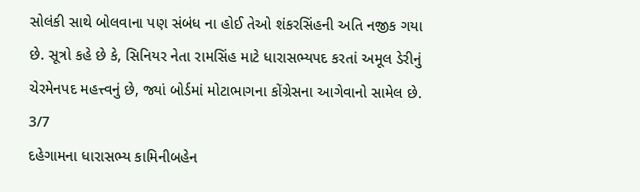સોલંકી સાથે બોલવાના પણ સંબંધ ના હોઈ તેઓ શંકરસિંહની અતિ નજીક ગયા છે. સૂત્રો કહે છે કે, સિનિયર નેતા રામસિંહ માટે ધારાસભ્યપદ કરતાં અમૂલ ડેરીનું ચેરમેનપદ મહત્ત્વનું છે, જ્યાં બોર્ડમાં મોટાભાગના કોંગ્રેસના આગેવાનો સામેલ છે.
3/7
દહેગામના ધારાસભ્ય કામિનીબહેન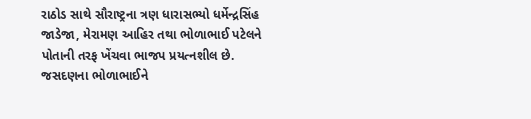રાઠોડ સાથે સૌરાષ્ટ્રના ત્રણ ધારાસભ્યો ધર્મેન્દ્રસિંહ જાડેજા, મેરામણ આહિર તથા ભોળાભાઈ પટેલને પોતાની તરફ ખેંચવા ભાજપ પ્રયત્નશીલ છે. જસદણના ભોળાભાઈને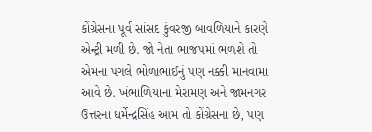કોંગ્રેસના પૂર્વ સાંસદ કુંવરજી બાવળિયાને કારણે એન્ટ્રી મળી છે. જો નેતા ભાજપમાં ભળશે તો એમના પગલે ભોળાભાઈનું પણ નક્કી માનવામા આવે છે. ખંભાળિયાના મેરામણ અને જામનગર ઉત્તરના ધર્મેન્દ્રસિંહ આમ તો કોંગ્રેસના છે, પણ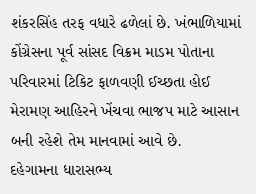શંકરસિંહ તરફ વધારે ઢળેલાં છે. ખંભાળિયામાં કોંગ્રેસના પૂર્વ સાંસદ વિક્રમ માડમ પોતાના પરિવારમાં ટિકિટ ફાળવણી ઈચ્છતા હોઈ મેરામણ આહિરને ખેંચવા ભાજપ માટે આસાન બની રહેશે તેમ માનવામાં આવે છે.
દહેગામના ધારાસભ્ય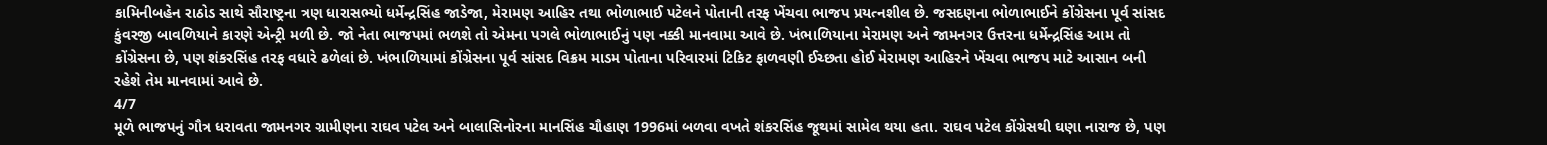કામિનીબહેન રાઠોડ સાથે સૌરાષ્ટ્રના ત્રણ ધારાસભ્યો ધર્મેન્દ્રસિંહ જાડેજા, મેરામણ આહિર તથા ભોળાભાઈ પટેલને પોતાની તરફ ખેંચવા ભાજપ પ્રયત્નશીલ છે. જસદણના ભોળાભાઈને કોંગ્રેસના પૂર્વ સાંસદ કુંવરજી બાવળિયાને કારણે એન્ટ્રી મળી છે. જો નેતા ભાજપમાં ભળશે તો એમના પગલે ભોળાભાઈનું પણ નક્કી માનવામા આવે છે. ખંભાળિયાના મેરામણ અને જામનગર ઉત્તરના ધર્મેન્દ્રસિંહ આમ તો કોંગ્રેસના છે, પણ શંકરસિંહ તરફ વધારે ઢળેલાં છે. ખંભાળિયામાં કોંગ્રેસના પૂર્વ સાંસદ વિક્રમ માડમ પોતાના પરિવારમાં ટિકિટ ફાળવણી ઈચ્છતા હોઈ મેરામણ આહિરને ખેંચવા ભાજપ માટે આસાન બની રહેશે તેમ માનવામાં આવે છે.
4/7
મૂળે ભાજપનું ગૌત્ર ધરાવતા જામનગર ગ્રામીણના રાઘવ પટેલ અને બાલાસિનોરના માનસિંહ ચૌહાણ 1996માં બળવા વખતે શંકરસિંહ જૂથમાં સામેલ થયા હતા. રાઘવ પટેલ કોંગ્રેસથી ઘણા નારાજ છે, પણ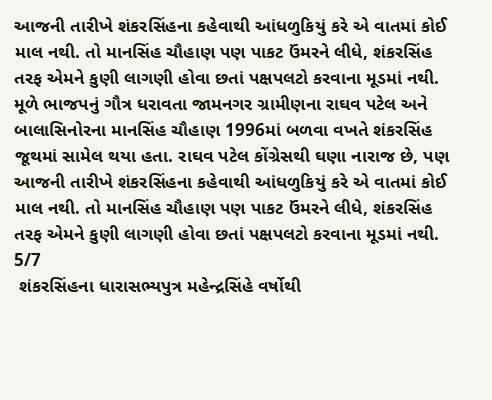આજની તારીખે શંકરસિંહના કહેવાથી આંધળુકિયું કરે એ વાતમાં કોઈ માલ નથી. તો માનસિંહ ચૌહાણ પણ પાકટ ઉંમરને લીધે, શંકરસિંહ તરફ એમને કુણી લાગણી હોવા છતાં પક્ષપલટો કરવાના મૂડમાં નથી.
મૂળે ભાજપનું ગૌત્ર ધરાવતા જામનગર ગ્રામીણના રાઘવ પટેલ અને બાલાસિનોરના માનસિંહ ચૌહાણ 1996માં બળવા વખતે શંકરસિંહ જૂથમાં સામેલ થયા હતા. રાઘવ પટેલ કોંગ્રેસથી ઘણા નારાજ છે, પણ આજની તારીખે શંકરસિંહના કહેવાથી આંધળુકિયું કરે એ વાતમાં કોઈ માલ નથી. તો માનસિંહ ચૌહાણ પણ પાકટ ઉંમરને લીધે, શંકરસિંહ તરફ એમને કુણી લાગણી હોવા છતાં પક્ષપલટો કરવાના મૂડમાં નથી.
5/7
 શંકરસિંહના ધારાસભ્યપુત્ર મહેન્દ્રસિંહે વર્ષોથી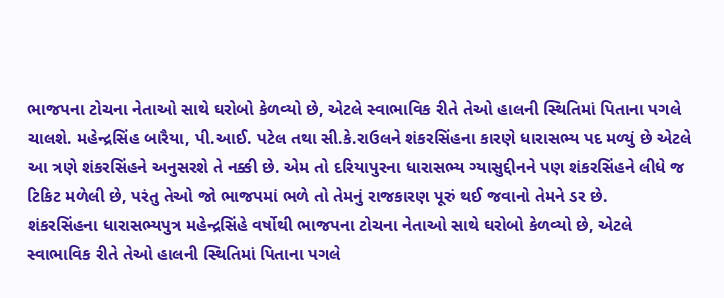ભાજપના ટોચના નેતાઓ સાથે ઘરોબો કેળવ્યો છે, એટલે સ્વાભાવિક રીતે તેઓ હાલની સ્થિતિમાં પિતાના પગલે ચાલશે. મહેન્દ્રસિંહ બારૈયા, પી.આઈ. પટેલ તથા સી.કે.રાઉલને શંકરસિંહના કારણે ધારાસભ્ય પદ મળ્યું છે એટલે આ ત્રણે શંકરસિંહને અનુસરશે તે નક્કી છે. એમ તો દરિયાપુરના ધારાસભ્ય ગ્યાસુદ્દીનને પણ શંકરસિંહને લીધે જ ટિકિટ મળેલી છે, પરંતુ તેઓ જો ભાજપમાં ભળે તો તેમનું રાજકારણ પૂરું થઈ જવાનો તેમને ડર છે.
શંકરસિંહના ધારાસભ્યપુત્ર મહેન્દ્રસિંહે વર્ષોથી ભાજપના ટોચના નેતાઓ સાથે ઘરોબો કેળવ્યો છે, એટલે સ્વાભાવિક રીતે તેઓ હાલની સ્થિતિમાં પિતાના પગલે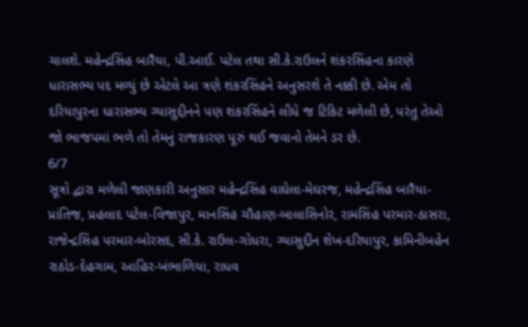ચાલશે. મહેન્દ્રસિંહ બારૈયા, પી.આઈ. પટેલ તથા સી.કે.રાઉલને શંકરસિંહના કારણે ધારાસભ્ય પદ મળ્યું છે એટલે આ ત્રણે શંકરસિંહને અનુસરશે તે નક્કી છે. એમ તો દરિયાપુરના ધારાસભ્ય ગ્યાસુદ્દીનને પણ શંકરસિંહને લીધે જ ટિકિટ મળેલી છે, પરંતુ તેઓ જો ભાજપમાં ભળે તો તેમનું રાજકારણ પૂરું થઈ જવાનો તેમને ડર છે.
6/7
સૂત્રો દ્વારા મળેલી જાણકારી અનુસાર મહેન્દ્રસિંહ વાઘેલા-મેઘરજ, મહેન્દ્રસિંહ બારૈયા-પ્રાંતિજ, પ્રહલાદ પટેલ-વિજાપુર, માનસિંહ ચૌહાણ-બાલાસિનોર, રામસિંહ પરમાર-ઠાસરા, રાજેન્દ્રસિંહ પરમાર-બોરસદ, સી.કે. રાઉલ-ગોધરા, ગ્યાસુદ્દીન શેખ-દરિયાપુર, કામિનીબહેન રાઠોડ-દેહગામ, આહિર-ખંભાળિયા, રાધવ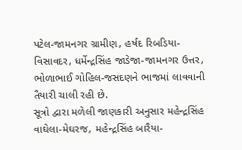પટેલ-જામનગર ગ્રામીણ, હર્ષદ રિબડિયા-વિસાવદર, ધર્મેન્દ્રસિંહ જાડેજા-જામનગર ઉત્તર, ભોળાભાઈ ગોહિલ-જસદણને ભાજમાં લાવવાની તૈયારી ચાલી રહી છે.
સૂત્રો દ્વારા મળેલી જાણકારી અનુસાર મહેન્દ્રસિંહ વાઘેલા-મેઘરજ, મહેન્દ્રસિંહ બારૈયા-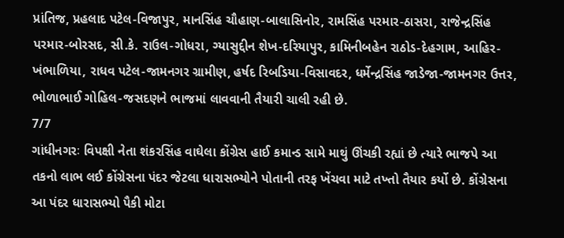પ્રાંતિજ, પ્રહલાદ પટેલ-વિજાપુર, માનસિંહ ચૌહાણ-બાલાસિનોર, રામસિંહ પરમાર-ઠાસરા, રાજેન્દ્રસિંહ પરમાર-બોરસદ, સી.કે. રાઉલ-ગોધરા, ગ્યાસુદ્દીન શેખ-દરિયાપુર, કામિનીબહેન રાઠોડ-દેહગામ, આહિર-ખંભાળિયા, રાધવ પટેલ-જામનગર ગ્રામીણ, હર્ષદ રિબડિયા-વિસાવદર, ધર્મેન્દ્રસિંહ જાડેજા-જામનગર ઉત્તર, ભોળાભાઈ ગોહિલ-જસદણને ભાજમાં લાવવાની તૈયારી ચાલી રહી છે.
7/7
ગાંધીનગરઃ વિપક્ષી નેતા શંકરસિંહ વાઘેલા કોંગ્રેસ હાઈ કમાન્ડ સામે માથું ઊંચકી રહ્યાં છે ત્યારે ભાજપે આ તકનો લાભ લઈ કોંગ્રેસના પંદર જેટલા ધારાસભ્યોને પોતાની તરફ ખેંચવા માટે તખ્તો તૈયાર કર્યો છે. કોંગ્રેસના આ પંદર ધારાસભ્યો પૈકી મોટા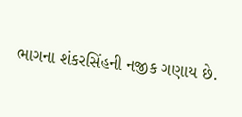ભાગના શંકરસિંહની નજીક ગણાય છે.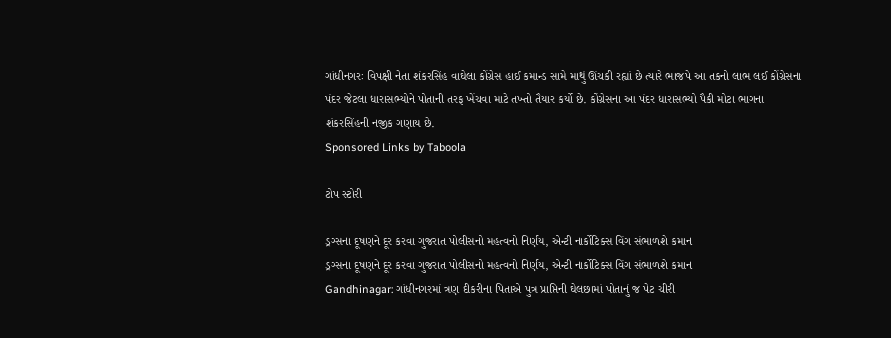ગાંધીનગરઃ વિપક્ષી નેતા શંકરસિંહ વાઘેલા કોંગ્રેસ હાઈ કમાન્ડ સામે માથું ઊંચકી રહ્યાં છે ત્યારે ભાજપે આ તકનો લાભ લઈ કોંગ્રેસના પંદર જેટલા ધારાસભ્યોને પોતાની તરફ ખેંચવા માટે તખ્તો તૈયાર કર્યો છે. કોંગ્રેસના આ પંદર ધારાસભ્યો પૈકી મોટા ભાગના શંકરસિંહની નજીક ગણાય છે.
Sponsored Links by Taboola

ટોપ સ્ટોરી

ડ્રગ્સના દૂષણને દૂર કરવા ગુજરાત પોલીસનો મહત્વનો નિર્ણય, એન્ટી નાર્કોટિક્સ વિંગ સંભાળશે કમાન
ડ્રગ્સના દૂષણને દૂર કરવા ગુજરાત પોલીસનો મહત્વનો નિર્ણય, એન્ટી નાર્કોટિક્સ વિંગ સંભાળશે કમાન
Gandhinagar: ગાંધીનગરમાં ત્રણ દીકરીના પિતાએ પુત્ર પ્રાપ્તિની ઘેલછામાં પોતાનું જ પેટ ચીરી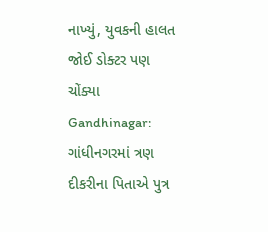નાખ્યું, યુવકની હાલત જોઈ ડોક્ટર પણ ચોંક્યા
Gandhinagar: ગાંધીનગરમાં ત્રણ દીકરીના પિતાએ પુત્ર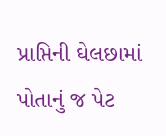પ્રાપ્તિની ઘેલછામાં પોતાનું જ પેટ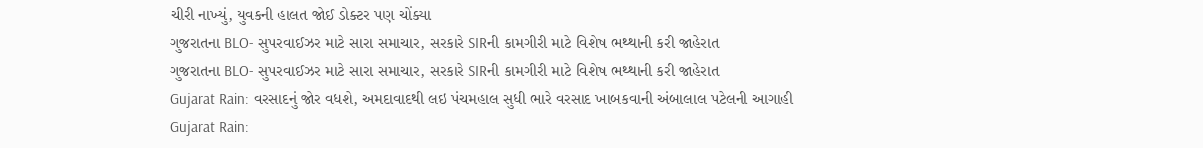ચીરી નાખ્યું, યુવકની હાલત જોઈ ડોક્ટર પણ ચોંક્યા
ગુજરાતના BLO- સુપરવાઈઝર માટે સારા સમાચાર, સરકારે SIRની કામગીરી માટે વિશેષ ભથ્થાની કરી જાહેરાત
ગુજરાતના BLO- સુપરવાઈઝર માટે સારા સમાચાર, સરકારે SIRની કામગીરી માટે વિશેષ ભથ્થાની કરી જાહેરાત
Gujarat Rain: વરસાદનું જોર વધશે, અમદાવાદથી લઇ પંચમહાલ સુધી ભારે વરસાદ ખાબકવાની અંબાલાલ પટેલની આગાહી
Gujarat Rain: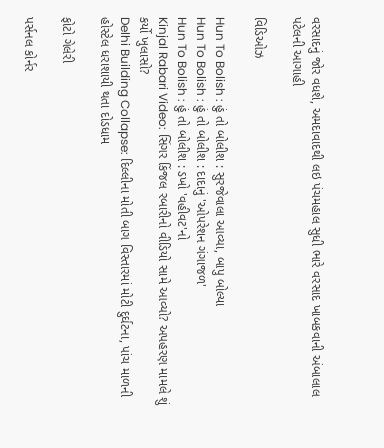વરસાદનું જોર વધશે, અમદાવાદથી લઇ પંચમહાલ સુધી ભારે વરસાદ ખાબકવાની અંબાલાલ પટેલની આગાહી

વિડિઓઝ

Hun To Bolish : હું તો બોલીશ : સુરજેવાલા આવ્યા, બાપુ બોલ્યા
Hun To Bolish : હું તો બોલીશ : દાદાનું 'ઓપરેશન ગંગાજળ'
Hun To Bolish : હું તો બોલીશ : ડખો 'વહીવટ'નો
Kinjal Rabari Video: સિંગર કિંજલ રબારીનો વીડિયો સામે આવ્યો? અપહરણ મામલે શું કર્યો ખુલાસો?
Delhi Building Collapse: દિલ્લીના મોતી બાગ વિસ્તારમાં મોટી દુર્ઘટના, પાંચ માળની હોસ્ટેલ ધરાશાયી થતા દોડધામ

ફોટો ગેલેરી

પર્સનલ કોર્નર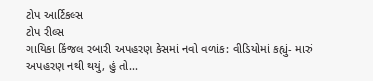ટોપ આર્ટિકલ્સ
ટોપ રીલ્સ
ગાયિકા કિંજલ રબારી અપહરણ કેસમાં નવો વળાંક: વીડિયોમાં કહ્યું- મારું અપહરણ નથી થયું, હું તો...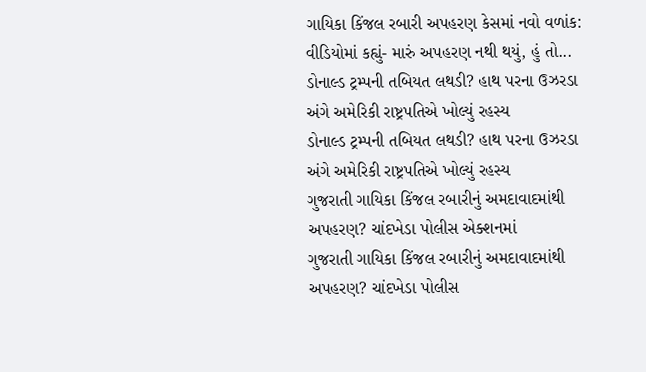ગાયિકા કિંજલ રબારી અપહરણ કેસમાં નવો વળાંક: વીડિયોમાં કહ્યું- મારું અપહરણ નથી થયું, હું તો...
ડોનાલ્ડ ટ્રમ્પની તબિયત લથડી? હાથ પરના ઉઝરડા અંગે અમેરિકી રાષ્ટ્રપતિએ ખોલ્યું રહસ્ય
ડોનાલ્ડ ટ્રમ્પની તબિયત લથડી? હાથ પરના ઉઝરડા અંગે અમેરિકી રાષ્ટ્રપતિએ ખોલ્યું રહસ્ય
ગુજરાતી ગાયિકા કિંજલ રબારીનું અમદાવાદમાંથી અપહરણ? ચાંદખેડા પોલીસ એક્શનમાં
ગુજરાતી ગાયિકા કિંજલ રબારીનું અમદાવાદમાંથી અપહરણ? ચાંદખેડા પોલીસ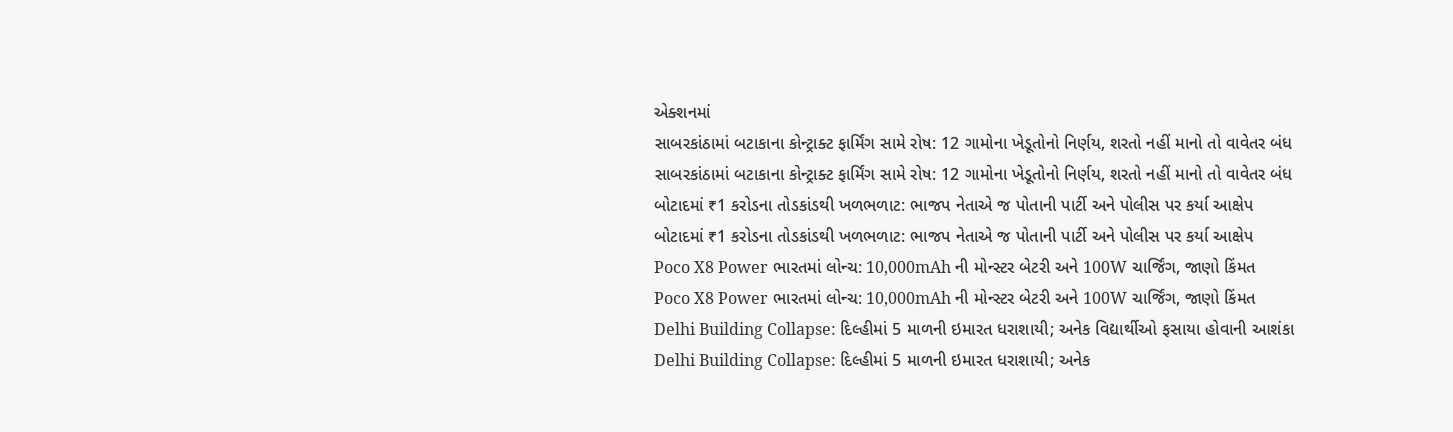એક્શનમાં
સાબરકાંઠામાં બટાકાના કોન્ટ્રાક્ટ ફાર્મિંગ સામે રોષ: 12 ગામોના ખેડૂતોનો નિર્ણય, શરતો નહીં માનો તો વાવેતર બંધ
સાબરકાંઠામાં બટાકાના કોન્ટ્રાક્ટ ફાર્મિંગ સામે રોષ: 12 ગામોના ખેડૂતોનો નિર્ણય, શરતો નહીં માનો તો વાવેતર બંધ
બોટાદમાં ₹1 કરોડના તોડકાંડથી ખળભળાટ: ભાજપ નેતાએ જ પોતાની પાર્ટી અને પોલીસ પર કર્યા આક્ષેપ
બોટાદમાં ₹1 કરોડના તોડકાંડથી ખળભળાટ: ભાજપ નેતાએ જ પોતાની પાર્ટી અને પોલીસ પર કર્યા આક્ષેપ
Poco X8 Power ભારતમાં લોન્ચ: 10,000mAh ની મોન્સ્ટર બેટરી અને 100W ચાર્જિંગ, જાણો કિંમત
Poco X8 Power ભારતમાં લોન્ચ: 10,000mAh ની મોન્સ્ટર બેટરી અને 100W ચાર્જિંગ, જાણો કિંમત
Delhi Building Collapse: દિલ્હીમાં 5 માળની ઇમારત ધરાશાયી; અનેક વિદ્યાર્થીઓ ફસાયા હોવાની આશંકા
Delhi Building Collapse: દિલ્હીમાં 5 માળની ઇમારત ધરાશાયી; અનેક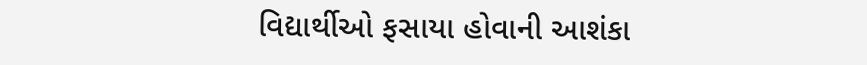વિદ્યાર્થીઓ ફસાયા હોવાની આશંકા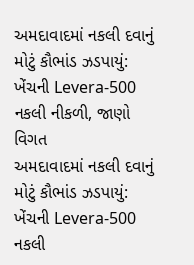અમદાવાદમાં નકલી દવાનું મોટું કૌભાંડ ઝડપાયું: ખેંચની Levera-500 નકલી નીકળી, જાણો વિગત
અમદાવાદમાં નકલી દવાનું મોટું કૌભાંડ ઝડપાયું: ખેંચની Levera-500 નકલી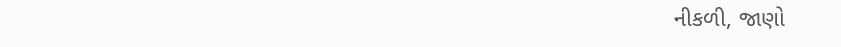નીકળી, જાણો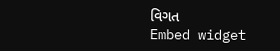વિગત
Embed widget